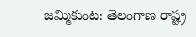జమ్మికుంట: తెలంగాణ రాష్ట్ర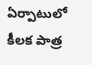ఏర్పాటులో కీలక పాత్ర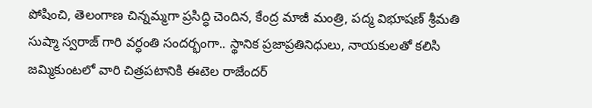పోషించి, తెలంగాణ చిన్నమ్మగా ప్రసిద్ధి చెందిన, కేంద్ర మాజీ మంత్రి, పద్మ విభూషణ్ శ్రీమతి సుష్మా స్వరాజ్ గారి వర్ధంతి సందర్భంగా.. స్థానిక ప్రజాప్రతినిధులు, నాయకులతో కలిసి జమ్మికుంటలో వారి చిత్రపటానికి ఈటెల రాజేందర్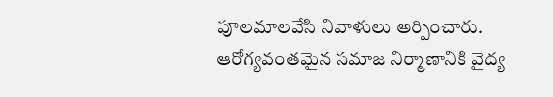పూలమాలవేసి నివాళులు అర్పించారు.
ఆరోగ్యవంతమైన సమాజ నిర్మాణానికి వైద్య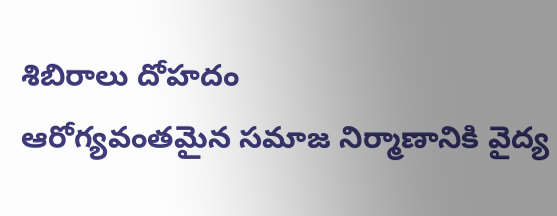శిబిరాలు దోహదం
ఆరోగ్యవంతమైన సమాజ నిర్మాణానికి వైద్య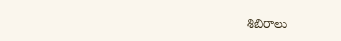శిబిరాలు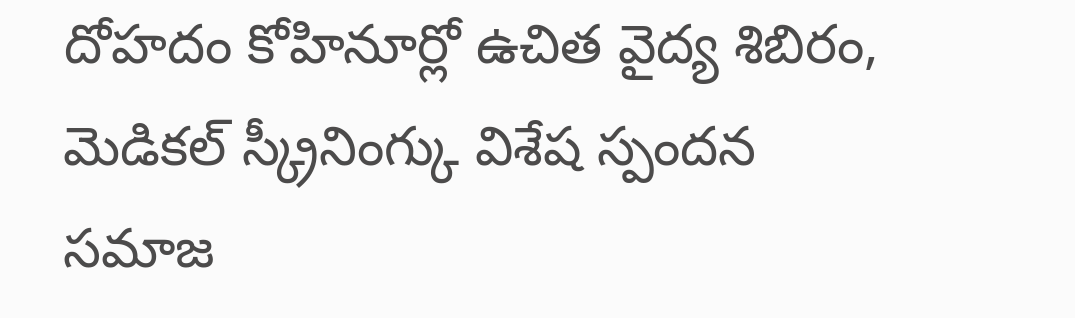దోహదం కోహినూర్లో ఉచిత వైద్య శిబిరం, మెడికల్ స్క్రీనింగ్కు విశేష స్పందన సమాజ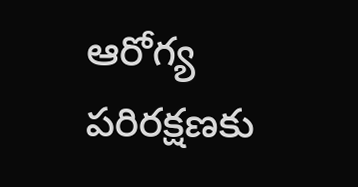ఆరోగ్య పరిరక్షణకు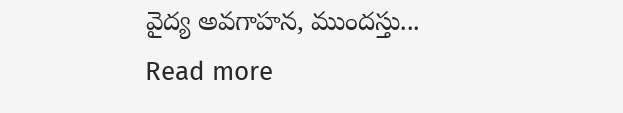వైద్య అవగాహన, ముందస్తు...
Read more